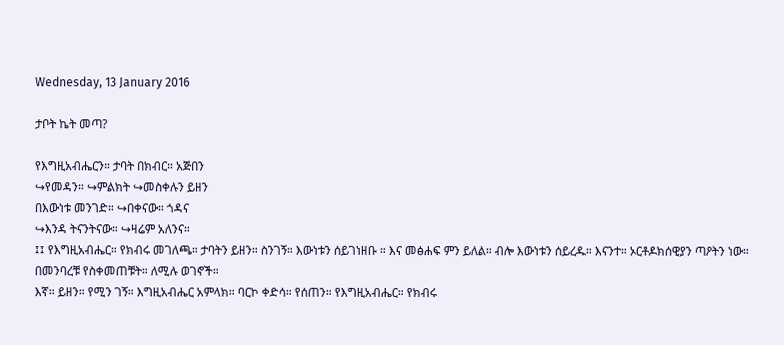Wednesday, 13 January 2016

ታቦት ኬት መጣ?

የእግዚአብሔርን። ታባት በክብር። አጅበን
↪የመዳን። ↪ምልክት ↪መስቀሉን ይዘን
በእውነቱ መንገድ። ↪በቀናው። ጎዳና
↪እንዳ ትናንትናው። ↪ዛሬም አለንና።
፤፤ የእግዚአብሔር። የክብሩ መገለጫ። ታባትን ይዘን። ስንገኝ። እውነቱን ሰይገነዘቡ ። እና መፅሐፍ ምን ይለል። ብሎ እውነቱን ሰይረዱ። እናንተ። ኦርቶዶክሰዊያን ጣዖትን ነው። በመንባረቹ የስቀመጠቹት። ለሚሉ ወገኖች።
እኛ። ይዘን። የሚን ገኝ። እግዚአብሔር አምላክ። ባርኮ ቀድሳ። የሰጠን። የእግዚአብሔር። የክብሩ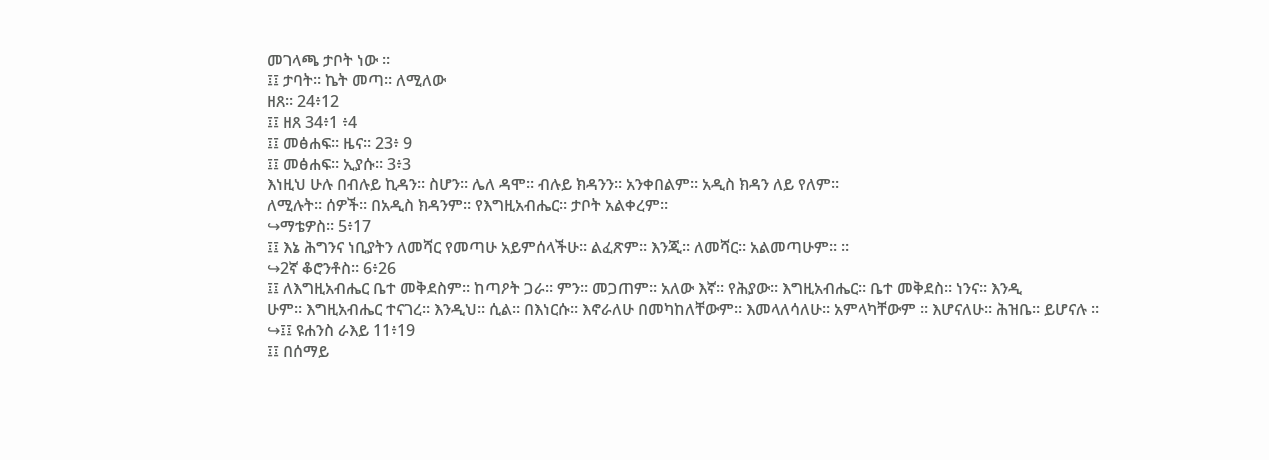መገላጫ ታቦት ነው ።
፤፤ ታባት። ኬት መጣ። ለሚለው
ዘጸ። 24፥12
፤፤ ዘጸ 34፥1 ፥4
፤፤ መፅሐፍ። ዜና። 23፥ 9
፤፤ መፅሐፍ። ኢያሱ። 3፥3
እነዚህ ሁሉ በብሉይ ኪዳን። ስሆን። ሌለ ዳሞ። ብሉይ ክዳንን። አንቀበልም። አዲስ ክዳን ለይ የለም።
ለሚሉት። ሰዎች። በአዲስ ክዳንም። የእግዚአብሔር። ታቦት አልቀረም።
↪ማቴዎስ። 5፥17
፤፤ እኔ ሕግንና ነቢያትን ለመሻር የመጣሁ አይምሰላችሁ። ልፈጽም። እንጂ። ለመሻር። አልመጣሁም። ።
↪2ኛ ቆሮንቶስ። 6፥26
፤፤ ለእግዚአብሔር ቤተ መቅደስም። ከጣዖት ጋራ። ምን። መጋጠም። አለው እኛ። የሕያው። እግዚአብሔር። ቤተ መቅደስ። ነንና። እንዲ
ሁም። እግዚአብሔር ተናገረ። እንዲህ። ሲል። በእነርሱ። እኖራለሁ በመካከለቸውም። እመላለሳለሁ። አምላካቸውም ። እሆናለሁ። ሕዝቤ። ይሆናሉ ።
↪፤፤ ዩሐንስ ራእይ 11፥19
፤፤ በሰማይ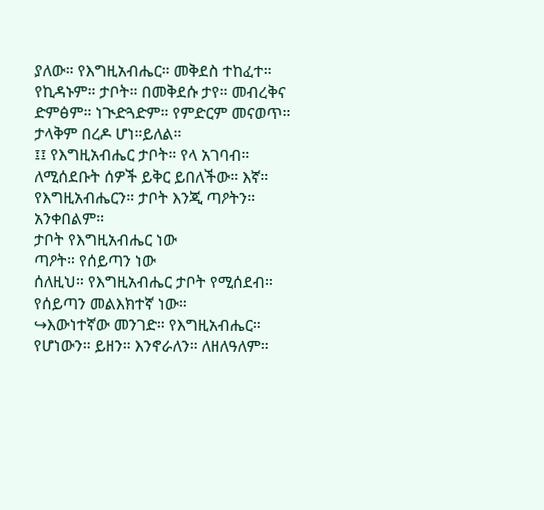ያለው። የእግዚአብሔር። መቅደስ ተከፈተ። የኪዳኑም። ታቦት። በመቅደሱ ታየ። መብረቅና ድምፅም። ነጒድጓድም። የምድርም መናወጥ። ታላቅም በረዶ ሆነ።ይለል።
፤፤ የእግዚአብሔር ታቦት። የላ አገባብ። ለሚሰደቡት ሰዎች ይቅር ይበለችው። እኛ። የእግዚአብሔርን። ታቦት እንጂ ጣዖትን። አንቀበልም።
ታቦት የእግዚአብሔር ነው
ጣዖት። የሰይጣን ነው
ሰለዚህ። የእግዚአብሔር ታቦት የሚሰደብ። የሰይጣን መልእክተኛ ነው።
↪እውነተኛው መንገድ። የእግዚአብሔር። የሆነውን። ይዘን። እንኖራለን። ለዘለዓለም።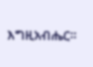እግዚአብሔር።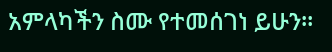አምላካችን ስሙ የተመሰገነ ይሁን።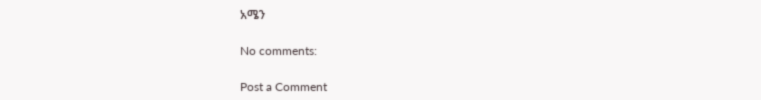አሜን

No comments:

Post a Comment